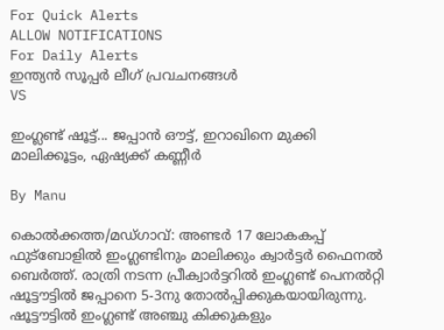For Quick Alerts
ALLOW NOTIFICATIONS
For Daily Alerts
ഇന്ത്യന്‍ സൂപ്പര്‍ ലീഗ്‌ പ്രവചനങ്ങൾ
VS

ഇംഗ്ലണ്ട്‌ ഷൂട്ട്‌... ജപ്പാന്‍ ഔട്ട്‌, ഇറാഖിനെ മുക്കി മാലിക്കൂട്ടം, ഏഷ്യക്ക്‌ കണ്ണീര്‍

By Manu

കൊല്‍ക്കത്ത/മഡ്‌ഗാവ്‌: അണ്ടര്‍ 17 ലോകകപ്പ്‌ ഫുട്‌ബോളില്‍ ഇംഗ്ലണ്ടിനും മാലിക്കും ക്വാര്‍ട്ടര്‍ ഫൈനല്‍ ബെര്‍ത്ത്‌. രാത്രി നടന്ന പ്രീക്വാര്‍ട്ടറില്‍ ഇംഗ്ലണ്ട്‌ പെനല്‍റ്റി ഷൂട്ടൗട്ടില്‍ ജപ്പാനെ 5-3നു തോല്‍പ്പിക്കുകയായിരുന്നു. ഷൂട്ടൗട്ടില്‍ ഇംഗ്ലണ്ട്‌ അഞ്ചു കിക്കുകളും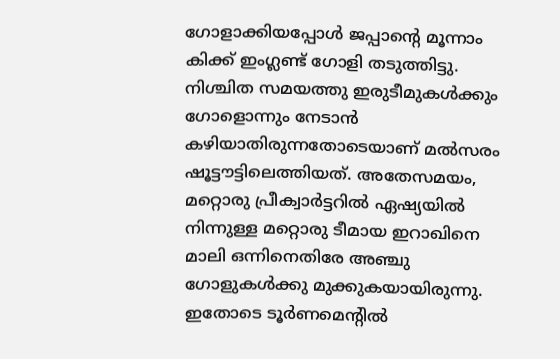ഗോളാക്കിയപ്പോള്‍ ജപ്പാന്റെ മൂന്നാം കിക്ക്‌ ഇംഗ്ലണ്ട്‌ ഗോളി തടുത്തിട്ടു. നിശ്ചിത സമയത്തു ഇരുടീമുകള്‍ക്കും ഗോളൊന്നും നേടാന്‍ കഴിയാതിരുന്നതോടെയാണ്‌ മല്‍സരം ഷൂട്ടൗട്ടിലെത്തിയത്‌. അതേസമയം, മറ്റൊരു പ്രീക്വാര്‍ട്ടറില്‍ ഏഷ്യയില്‍ നിന്നുള്ള മറ്റൊരു ടീമായ ഇറാഖിനെ മാലി ഒന്നിനെതിരേ അഞ്ചു ഗോളുകള്‍ക്കു മുക്കുകയായിരുന്നു. ഇതോടെ ടൂര്‍ണമെന്റില്‍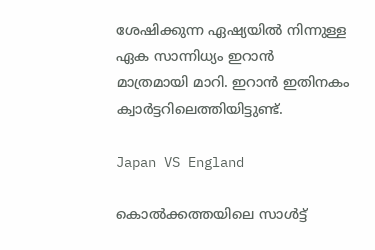ശേഷിക്കുന്ന ഏഷ്യയില്‍ നിന്നുള്ള ഏക സാന്നിധ്യം ഇറാന്‍ മാത്രമായി മാറി. ഇറാന്‍ ഇതിനകം ക്വാര്‍ട്ടറിലെത്തിയിട്ടുണ്ട്‌.

Japan VS England

കൊല്‍ക്കത്തയിലെ സാള്‍ട്ട്‌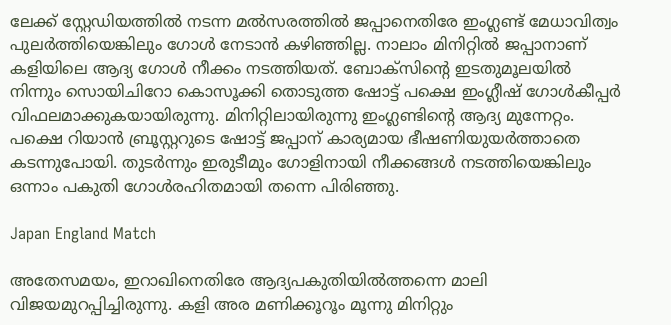ലേക്ക്‌ സ്റ്റേഡിയത്തില്‍ നടന്ന മല്‍സരത്തില്‍ ജപ്പാനെതിരേ ഇംഗ്ലണ്ട്‌ മേധാവിത്വം പുലര്‍ത്തിയെങ്കിലും ഗോള്‍ നേടാന്‍ കഴിഞ്ഞില്ല. നാലാം മിനിറ്റില്‍ ജപ്പാനാണ്‌ കളിയിലെ ആദ്യ ഗോള്‍ നീക്കം നടത്തിയത്‌. ബോക്‌സിന്റെ ഇടതുമൂലയില്‍ നിന്നും സൊയിചിറോ കൊസൂക്കി തൊടുത്ത ഷോട്ട്‌ പക്ഷെ ഇംഗ്ലീഷ്‌ ഗോള്‍കീപ്പര്‍ വിഫലമാക്കുകയായിരുന്നു. മിനിറ്റിലായിരുന്നു ഇംഗ്ലണ്ടിന്റെ ആദ്യ മുന്നേറ്റം. പക്ഷെ റിയാന്‍ ബ്രൂസ്റ്ററുടെ ഷോട്ട്‌ ജപ്പാന്‌ കാര്യമായ ഭീഷണിയുയര്‍ത്താതെ കടന്നുപോയി. തുടര്‍ന്നും ഇരുടീമും ഗോളിനായി നീക്കങ്ങള്‍ നടത്തിയെങ്കിലും ഒന്നാം പകുതി ഗോള്‍രഹിതമായി തന്നെ പിരിഞ്ഞു.

Japan England Match

അതേസമയം, ഇറാഖിനെതിരേ ആദ്യപകുതിയില്‍ത്തന്നെ മാലി വിജയമുറപ്പിച്ചിരുന്നു. കളി അര മണിക്കൂറൂം മൂന്നു മിനിറ്റും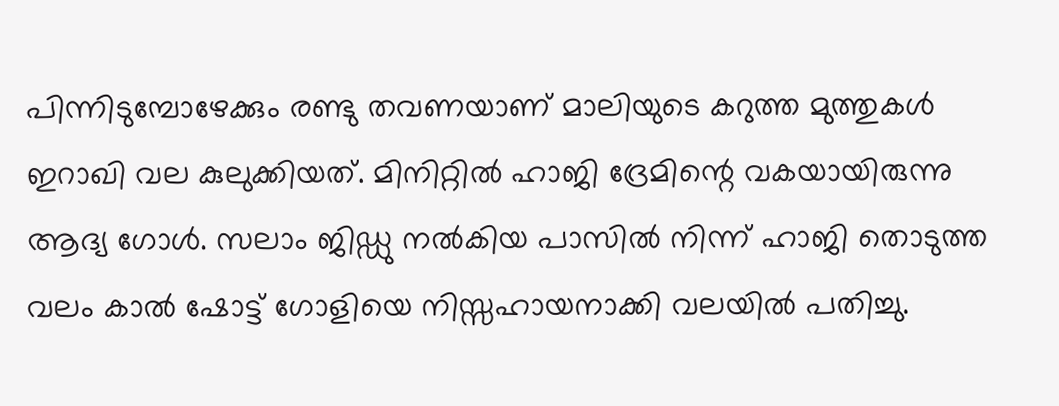പിന്നിടുമ്പോഴേക്കും രണ്ടു തവണയാണ്‌ മാലിയുടെ കറുത്ത മുത്തുകള്‍ ഇറാഖി വല കുലുക്കിയത്‌. മിനിറ്റില്‍ ഹാജി ദ്രേമിന്റെ വകയായിരുന്നു ആദ്യ ഗോള്‍. സലാം ജിഡ്ഡു നല്‍കിയ പാസില്‍ നിന്ന്‌ ഹാജി തൊടുത്ത വലം കാല്‍ ഷോട്ട്‌ ഗോളിയെ നിസ്സഹായനാക്കി വലയില്‍ പതിച്ചു.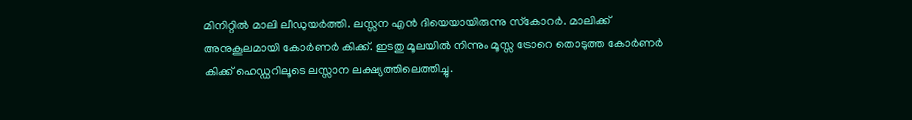മിനിറ്റില്‍ മാലി ലീഡുയര്‍ത്തി. ലസ്സന എന്‍ ദിയെയായിരുന്നു സ്‌കോറര്‍. മാലിക്ക്‌ അനുകൂലമായി കോര്‍ണര്‍ കിക്ക്‌. ഇടതു മൂലയില്‍ നിന്നും മൂസ്സ ട്രോറെ തൊടുത്ത കോര്‍ണര്‍ കിക്ക്‌ ഹെഡ്ഡറിലൂടെ ലസ്സാന ലക്ഷ്യത്തിലെത്തിച്ചു.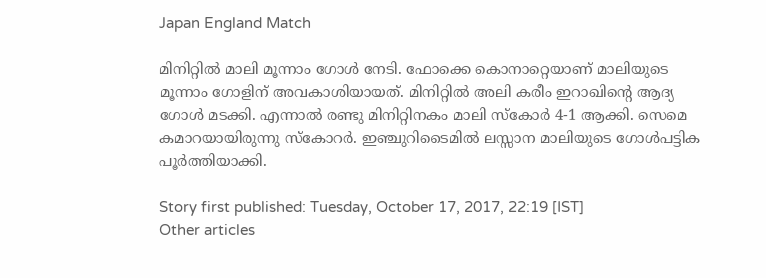Japan England Match

മിനിറ്റില്‍ മാലി മൂന്നാം ഗോള്‍ നേടി. ഫോക്കെ കൊനാറ്റെയാണ്‌ മാലിയുടെ മൂന്നാം ഗോളിന്‌ അവകാശിയായത്‌. മിനിറ്റില്‍ അലി കരീം ഇറാഖിന്റെ ആദ്യ ഗോള്‍ മടക്കി. എന്നാല്‍ രണ്ടു മിനിറ്റിനകം മാലി സ്‌കോര്‍ 4-1 ആക്കി. സെമെ കമാറയായിരുന്നു സ്‌കോറര്‍. ഇഞ്ചുറിടൈമില്‍ ലസ്സാന മാലിയുടെ ഗോള്‍പട്ടിക പൂര്‍ത്തിയാക്കി.

Story first published: Tuesday, October 17, 2017, 22:19 [IST]
Other articles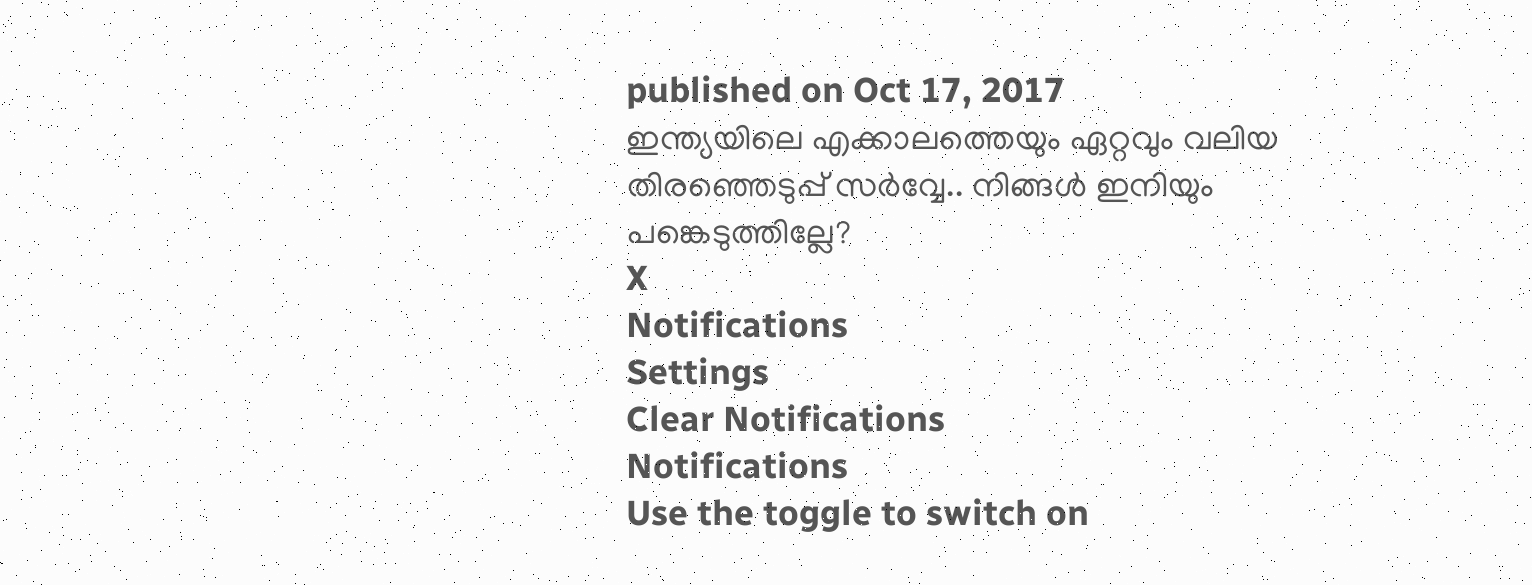published on Oct 17, 2017
ഇന്ത്യയിലെ എക്കാലത്തെയും ഏറ്റവും വലിയ തിരഞ്ഞെടുപ്പ് സർവ്വേ.. നിങ്ങൾ ഇനിയും പങ്കെടുത്തില്ലേ?
X
Notifications
Settings
Clear Notifications
Notifications
Use the toggle to switch on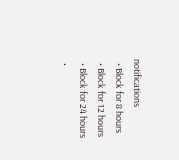notifications
  • Block for 8 hours
  • Block for 12 hours
  • Block for 24 hours
  •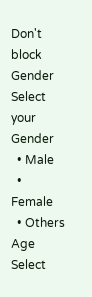Don't block
Gender
Select your Gender
  • Male
  • Female
  • Others
Age
Select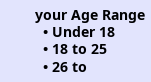your Age Range
  • Under 18
  • 18 to 25
  • 26 to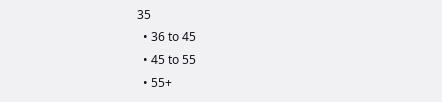35
  • 36 to 45
  • 45 to 55
  • 55+